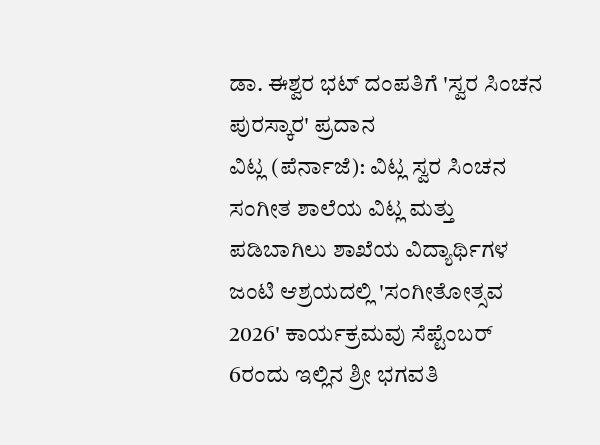ಡಾ. ಈಶ್ವರ ಭಟ್ ದಂಪತಿಗೆ 'ಸ್ವರ ಸಿಂಚನ ಪುರಸ್ಕಾರ' ಪ್ರದಾನ
ವಿಟ್ಲ (ಪೆರ್ನಾಜೆ): ವಿಟ್ಲ ಸ್ವರ ಸಿಂಚನ ಸಂಗೀತ ಶಾಲೆಯ ವಿಟ್ಲ ಮತ್ತು ಪಡಿಬಾಗಿಲು ಶಾಖೆಯ ವಿದ್ಯಾರ್ಥಿಗಳ ಜಂಟಿ ಆಶ್ರಯದಲ್ಲಿ 'ಸಂಗೀತೋತ್ಸವ 2026' ಕಾರ್ಯಕ್ರಮವು ಸೆಪ್ಟೆಂಬರ್ 6ರಂದು ಇಲ್ಲಿನ ಶ್ರೀ ಭಗವತಿ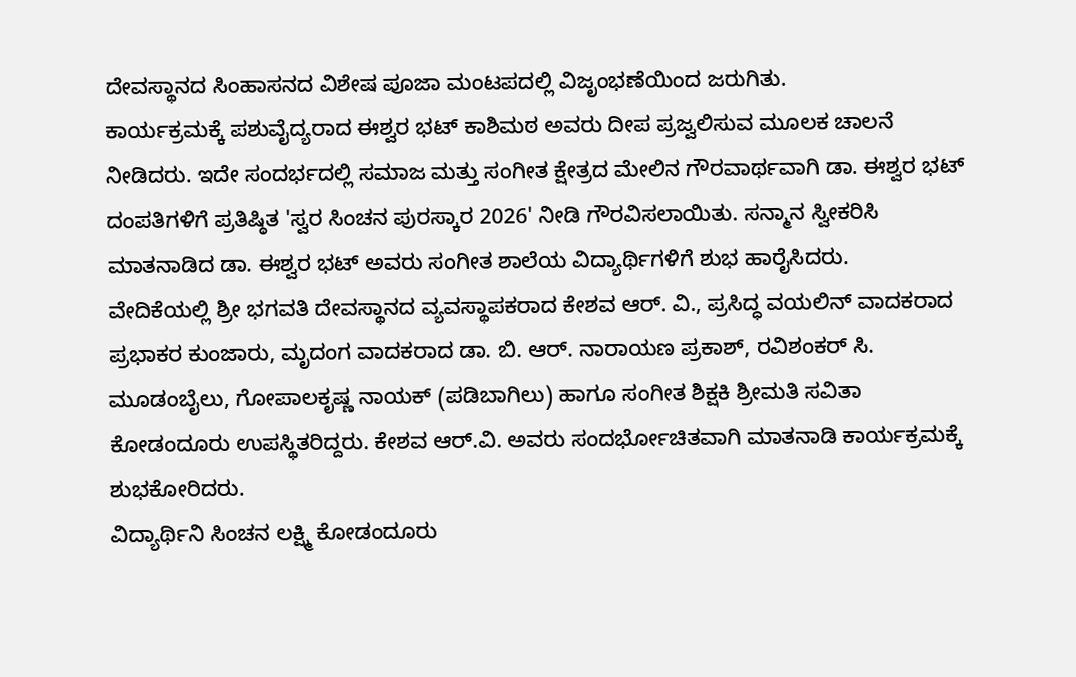ದೇವಸ್ಥಾನದ ಸಿಂಹಾಸನದ ವಿಶೇಷ ಪೂಜಾ ಮಂಟಪದಲ್ಲಿ ವಿಜೃಂಭಣೆಯಿಂದ ಜರುಗಿತು.
ಕಾರ್ಯಕ್ರಮಕ್ಕೆ ಪಶುವೈದ್ಯರಾದ ಈಶ್ವರ ಭಟ್ ಕಾಶಿಮಠ ಅವರು ದೀಪ ಪ್ರಜ್ವಲಿಸುವ ಮೂಲಕ ಚಾಲನೆ ನೀಡಿದರು. ಇದೇ ಸಂದರ್ಭದಲ್ಲಿ ಸಮಾಜ ಮತ್ತು ಸಂಗೀತ ಕ್ಷೇತ್ರದ ಮೇಲಿನ ಗೌರವಾರ್ಥವಾಗಿ ಡಾ. ಈಶ್ವರ ಭಟ್ ದಂಪತಿಗಳಿಗೆ ಪ್ರತಿಷ್ಠಿತ 'ಸ್ವರ ಸಿಂಚನ ಪುರಸ್ಕಾರ 2026' ನೀಡಿ ಗೌರವಿಸಲಾಯಿತು. ಸನ್ಮಾನ ಸ್ವೀಕರಿಸಿ ಮಾತನಾಡಿದ ಡಾ. ಈಶ್ವರ ಭಟ್ ಅವರು ಸಂಗೀತ ಶಾಲೆಯ ವಿದ್ಯಾರ್ಥಿಗಳಿಗೆ ಶುಭ ಹಾರೈಸಿದರು.
ವೇದಿಕೆಯಲ್ಲಿ ಶ್ರೀ ಭಗವತಿ ದೇವಸ್ಥಾನದ ವ್ಯವಸ್ಥಾಪಕರಾದ ಕೇಶವ ಆರ್. ವಿ., ಪ್ರಸಿದ್ಧ ವಯಲಿನ್ ವಾದಕರಾದ ಪ್ರಭಾಕರ ಕುಂಜಾರು, ಮೃದಂಗ ವಾದಕರಾದ ಡಾ. ಬಿ. ಆರ್. ನಾರಾಯಣ ಪ್ರಕಾಶ್, ರವಿಶಂಕರ್ ಸಿ. ಮೂಡಂಬೈಲು, ಗೋಪಾಲಕೃಷ್ಣ ನಾಯಕ್ (ಪಡಿಬಾಗಿಲು) ಹಾಗೂ ಸಂಗೀತ ಶಿಕ್ಷಕಿ ಶ್ರೀಮತಿ ಸವಿತಾ ಕೋಡಂದೂರು ಉಪಸ್ಥಿತರಿದ್ದರು. ಕೇಶವ ಆರ್.ವಿ. ಅವರು ಸಂದರ್ಭೋಚಿತವಾಗಿ ಮಾತನಾಡಿ ಕಾರ್ಯಕ್ರಮಕ್ಕೆ ಶುಭಕೋರಿದರು.
ವಿದ್ಯಾರ್ಥಿನಿ ಸಿಂಚನ ಲಕ್ಷ್ಮಿ ಕೋಡಂದೂರು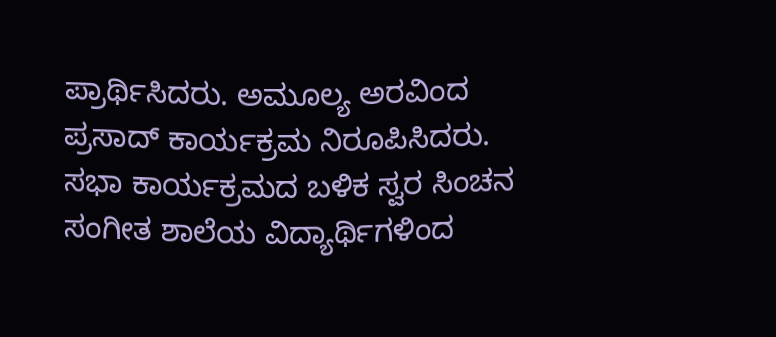ಪ್ರಾರ್ಥಿಸಿದರು. ಅಮೂಲ್ಯ ಅರವಿಂದ ಪ್ರಸಾದ್ ಕಾರ್ಯಕ್ರಮ ನಿರೂಪಿಸಿದರು.
ಸಭಾ ಕಾರ್ಯಕ್ರಮದ ಬಳಿಕ ಸ್ವರ ಸಿಂಚನ ಸಂಗೀತ ಶಾಲೆಯ ವಿದ್ಯಾರ್ಥಿಗಳಿಂದ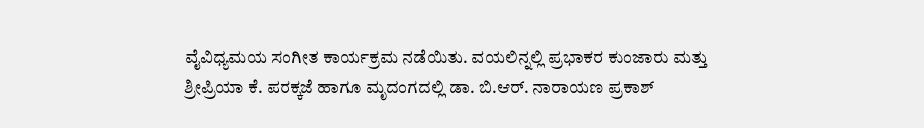ವೈವಿಧ್ಯಮಯ ಸಂಗೀತ ಕಾರ್ಯಕ್ರಮ ನಡೆಯಿತು. ವಯಲಿನ್ನಲ್ಲಿ ಪ್ರಭಾಕರ ಕುಂಜಾರು ಮತ್ತು ಶ್ರೀಪ್ರಿಯಾ ಕೆ. ಪರಕ್ಕಜೆ ಹಾಗೂ ಮೃದಂಗದಲ್ಲಿ ಡಾ. ಬಿ.ಆರ್. ನಾರಾಯಣ ಪ್ರಕಾಶ್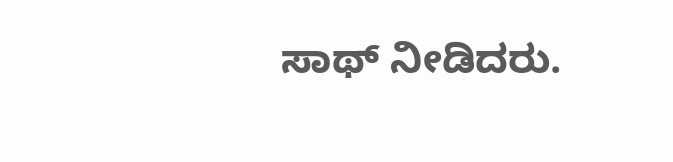ಸಾಥ್ ನೀಡಿದರು.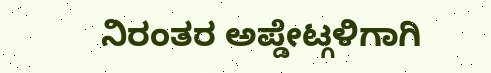ನಿರಂತರ ಅಪ್ಡೇಟ್ಗಳಿಗಾಗಿ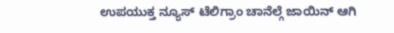ಉಪಯುಕ್ತ ನ್ಯೂಸ್ ಟೆಲಿಗ್ರಾಂ ಚಾನೆಲ್ಗೆ ಜಾಯಿನ್ ಆಗಿ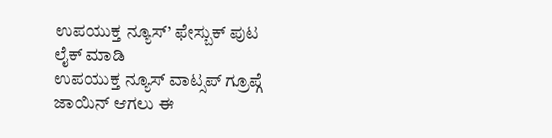ಉಪಯುಕ್ತ ನ್ಯೂಸ್’ ಫೇಸ್ಬುಕ್ ಪುಟ ಲೈಕ್ ಮಾಡಿ
ಉಪಯುಕ್ತ ನ್ಯೂಸ್ ವಾಟ್ಸಪ್ ಗ್ರೂಪ್ಗೆ ಜಾಯಿನ್ ಆಗಲು ಈ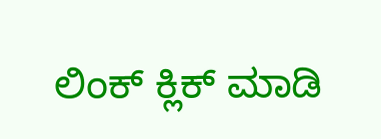ಲಿಂಕ್ ಕ್ಲಿಕ್ ಮಾಡಿ